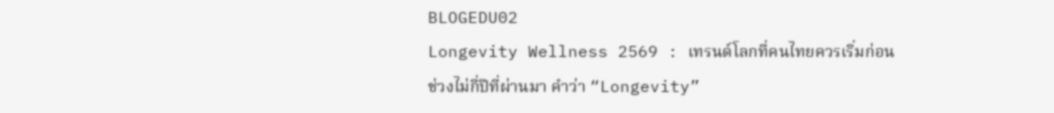BLOGEDU02
Longevity Wellness 2569 : เทรนด์โลกที่คนไทยควรเริ่มก่อน
ช่วงไม่กี่ปีที่ผ่านมา คำว่า “Longevity”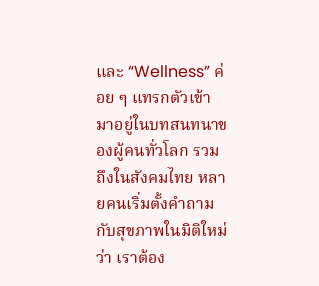และ “Wellness” ค่อย ๆ แทรกตัวเข้ามาอยู่ในบทสนทนาของผู้คนทั่วโลก รวมถึงในสังคมไทย หลายคนเริ่มตั้งคำถามกับสุขภาพในมิติใหม่ว่า เราต้อง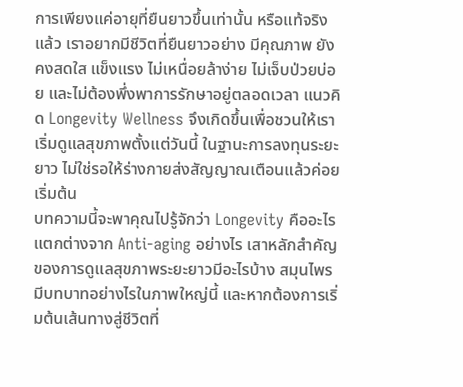การเพียงแค่อายุที่ยืนยาวขึ้นเท่านั้น หรือแท้จริงแล้ว เราอยากมีชีวิตที่ยืนยาวอย่าง มีคุณภาพ ยังคงสดใส แข็งแรง ไม่เหนื่อยล้าง่าย ไม่เจ็บป่วยบ่อย และไม่ต้องพึ่งพาการรักษาอยู่ตลอดเวลา แนวคิด Longevity Wellness จึงเกิดขึ้นเพื่อชวนให้เราเริ่มดูแลสุขภาพตั้งแต่วันนี้ ในฐานะการลงทุนระยะยาว ไม่ใช่รอให้ร่างกายส่งสัญญาณเตือนแล้วค่อยเริ่มต้น
บทความนี้จะพาคุณไปรู้จักว่า Longevity คืออะไร แตกต่างจาก Anti-aging อย่างไร เสาหลักสำคัญของการดูแลสุขภาพระยะยาวมีอะไรบ้าง สมุนไพรมีบทบาทอย่างไรในภาพใหญ่นี้ และหากต้องการเริ่มต้นเส้นทางสู่ชีวิตที่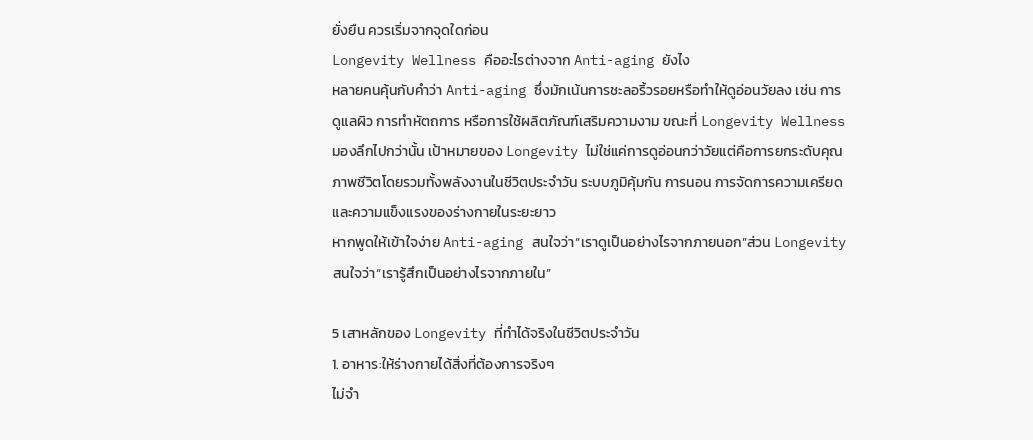ยั่งยืน ควรเริ่มจากจุดใดก่อน
Longevity Wellness คืออะไรต่างจาก Anti-aging ยังไง
หลายคนคุ้นกับคำว่า Anti-aging ซึ่งมักเน้นการชะลอริ้วรอยหรือทำให้ดูอ่อนวัยลง เช่น การดูแลผิว การทำหัตถการ หรือการใช้ผลิตภัณฑ์เสริมความงาม ขณะที่ Longevity Wellness มองลึกไปกว่านั้น เป้าหมายของ Longevity ไม่ใช่แค่การดูอ่อนกว่าวัยแต่คือการยกระดับคุณภาพชีวิตโดยรวมทั้งพลังงานในชีวิตประจำวัน ระบบภูมิคุ้มกัน การนอน การจัดการความเครียด และความแข็งแรงของร่างกายในระยะยาว
หากพูดให้เข้าใจง่าย Anti-aging สนใจว่า“เราดูเป็นอย่างไรจากภายนอก”ส่วน Longevity สนใจว่า“เรารู้สึกเป็นอย่างไรจากภายใน”

5 เสาหลักของ Longevity ที่ทำได้จริงในชีวิตประจำวัน
1. อาหาร:ให้ร่างกายได้สิ่งที่ต้องการจริงๆ
ไม่จำ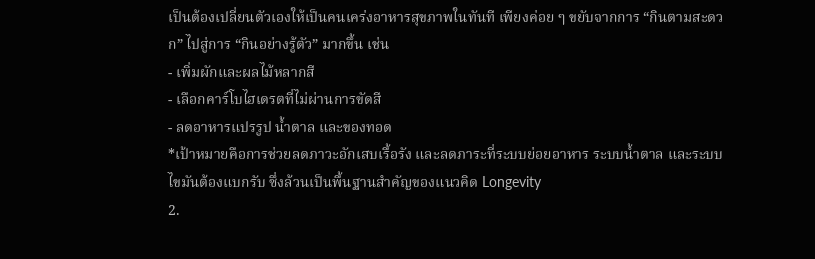เป็นต้องเปลี่ยนตัวเองให้เป็นคนเคร่งอาหารสุขภาพในทันที เพียงค่อย ๆ ขยับจากการ “กินตามสะดวก” ไปสู่การ “กินอย่างรู้ตัว” มากขึ้น เช่น
- เพิ่มผักและผลไม้หลากสี
- เลือกคาร์โบไฮเดรตที่ไม่ผ่านการขัดสี
- ลดอาหารแปรรูป น้ำตาล และของทอด
*เป้าหมายคือการช่วยลดภาวะอักเสบเรื้อรัง และลดภาระที่ระบบย่อยอาหาร ระบบน้ำตาล และระบบไขมันต้องแบกรับ ซึ่งล้วนเป็นพื้นฐานสำคัญของแนวคิด Longevity
2.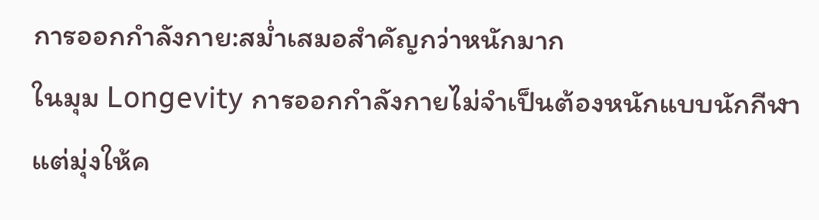การออกกำลังกาย:สม่ำเสมอสำคัญกว่าหนักมาก
ในมุม Longevity การออกกำลังกายไม่จำเป็นต้องหนักแบบนักกีฬา แต่มุ่งให้ค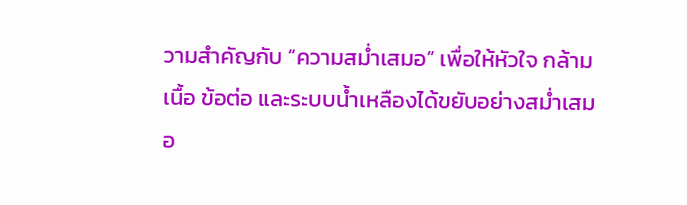วามสำคัญกับ “ความสม่ำเสมอ” เพื่อให้หัวใจ กล้ามเนื้อ ข้อต่อ และระบบน้ำเหลืองได้ขยับอย่างสม่ำเสมอ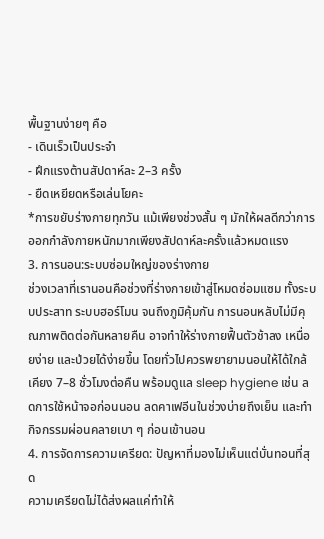พื้นฐานง่ายๆ คือ
- เดินเร็วเป็นประจำ
- ฝึกแรงต้านสัปดาห์ละ 2–3 ครั้ง
- ยืดเหยียดหรือเล่นโยคะ
*การขยับร่างกายทุกวัน แม้เพียงช่วงสั้น ๆ มักให้ผลดีกว่าการออกกำลังกายหนักมากเพียงสัปดาห์ละครั้งแล้วหมดแรง
3. การนอน:ระบบซ่อมใหญ่ของร่างกาย
ช่วงเวลาที่เรานอนคือช่วงที่ร่างกายเข้าสู่โหมดซ่อมแซม ทั้งระบบประสาท ระบบฮอร์โมน จนถึงภูมิคุ้มกัน การนอนหลับไม่มีคุณภาพติดต่อกันหลายคืน อาจทำให้ร่างกายฟื้นตัวช้าลง เหนื่อยง่าย และป่วยได้ง่ายขึ้น โดยทั่วไปควรพยายามนอนให้ได้ใกล้เคียง 7–8 ชั่วโมงต่อคืน พร้อมดูแล sleep hygiene เช่น ลดการใช้หน้าจอก่อนนอน ลดคาเฟอีนในช่วงบ่ายถึงเย็น และทำกิจกรรมผ่อนคลายเบา ๆ ก่อนเข้านอน
4. การจัดการความเครียด: ปัญหาที่มองไม่เห็นแต่บั่นทอนที่สุด
ความเครียดไม่ได้ส่งผลแค่ทำให้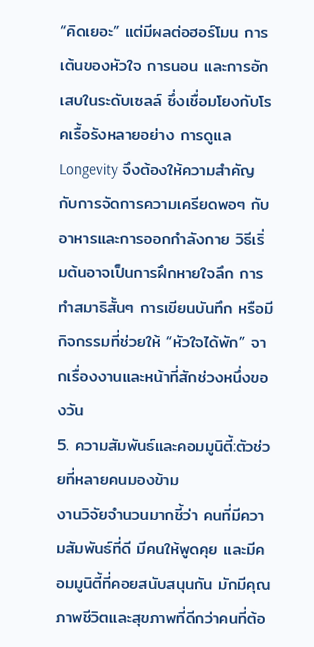“คิดเยอะ” แต่มีผลต่อฮอร์โมน การเต้นของหัวใจ การนอน และการอักเสบในระดับเซลล์ ซึ่งเชื่อมโยงกับโรคเรื้อรังหลายอย่าง การดูแล Longevity จึงต้องให้ความสำคัญกับการจัดการความเครียดพอๆ กับอาหารและการออกกำลังกาย วิธีเริ่มต้นอาจเป็นการฝึกหายใจลึก การทำสมาธิสั้นๆ การเขียนบันทึก หรือมีกิจกรรมที่ช่วยให้ “หัวใจได้พัก” จากเรื่องงานและหน้าที่สักช่วงหนึ่งของวัน
5. ความสัมพันธ์และคอมมูนิตี้:ตัวช่วยที่หลายคนมองข้าม
งานวิจัยจำนวนมากชี้ว่า คนที่มีความสัมพันธ์ที่ดี มีคนให้พูดคุย และมีคอมมูนิตี้ที่คอยสนับสนุนกัน มักมีคุณภาพชีวิตและสุขภาพที่ดีกว่าคนที่ต้อ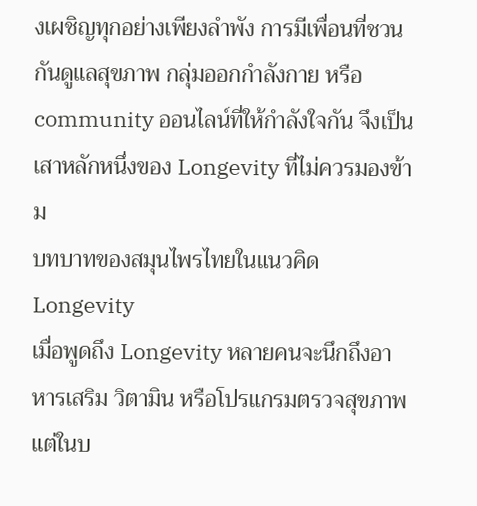งเผชิญทุกอย่างเพียงลำพัง การมีเพื่อนที่ชวนกันดูแลสุขภาพ กลุ่มออกกำลังกาย หรือ community ออนไลน์ที่ให้กำลังใจกัน จึงเป็นเสาหลักหนึ่งของ Longevity ที่ไม่ควรมองข้าม
บทบาทของสมุนไพรไทยในแนวคิด Longevity
เมื่อพูดถึง Longevity หลายคนจะนึกถึงอาหารเสริม วิตามิน หรือโปรแกรมตรวจสุขภาพ แต่ในบ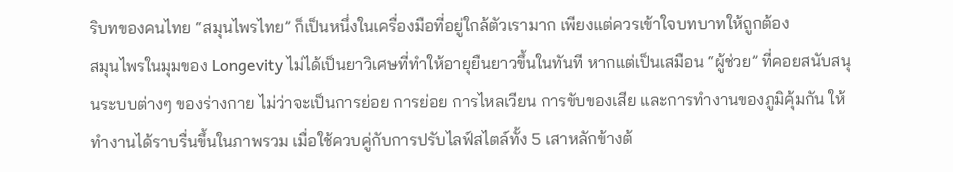ริบทของคนไทย “สมุนไพรไทย” ก็เป็นหนึ่งในเครื่องมือที่อยู่ใกล้ตัวเรามาก เพียงแต่ควรเข้าใจบทบาทให้ถูกต้อง
สมุนไพรในมุมของ Longevity ไม่ได้เป็นยาวิเศษที่ทำให้อายุยืนยาวขึ้นในทันที หากแต่เป็นเสมือน “ผู้ช่วย” ที่คอยสนับสนุนระบบต่างๆ ของร่างกาย ไม่ว่าจะเป็นการย่อย การย่อย การไหลเวียน การขับของเสีย และการทำงานของภูมิคุ้มกัน ให้ทำงานได้ราบรื่นขึ้นในภาพรวม เมื่อใช้ควบคู่กับการปรับไลฟ์สไตล์ทั้ง 5 เสาหลักข้างต้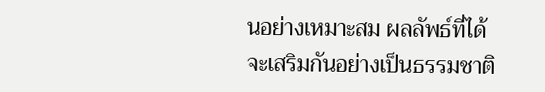นอย่างเหมาะสม ผลลัพธ์ที่ได้จะเสริมกันอย่างเป็นธรรมชาติ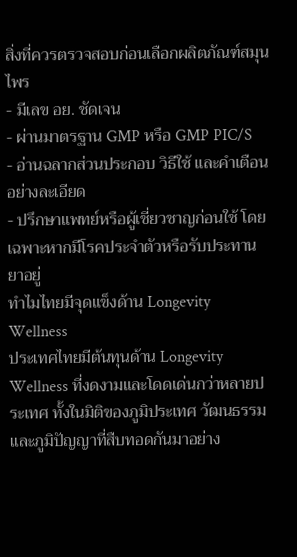สิ่งที่ควรตรวจสอบก่อนเลือกผลิตภัณฑ์สมุนไพร
- มีเลข อย. ชัดเจน
- ผ่านมาตรฐาน GMP หรือ GMP PIC/S
- อ่านฉลากส่วนประกอบ วิธีใช้ และคำเตือนอย่างละเอียด
- ปรึกษาแพทย์หรือผู้เชี่ยวชาญก่อนใช้ โดยเฉพาะหากมีโรคประจำตัวหรือรับประทานยาอยู่
ทำไมไทยมีจุดแข็งด้าน Longevity Wellness
ประเทศไทยมีต้นทุนด้าน Longevity Wellness ที่งดงามและโดดเด่นกว่าหลายประเทศ ทั้งในมิติของภูมิประเทศ วัฒนธรรม และภูมิปัญญาที่สืบทอดกันมาอย่าง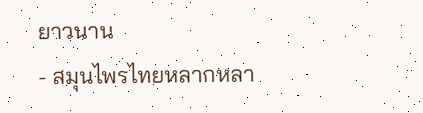ยาวนาน
- สมุนไพรไทยหลากหลา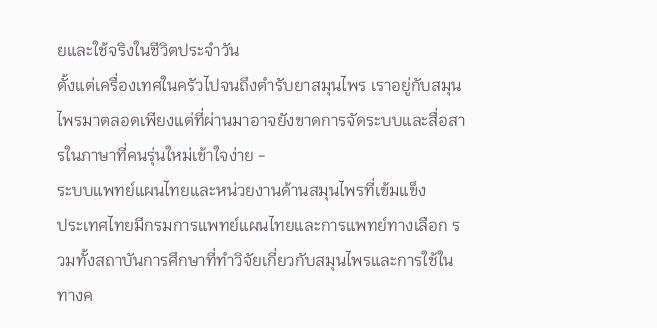ยและใช้จริงในชีวิตประจำวัน
ตั้งแต่เครื่องเทศในครัวไปจนถึงตำรับยาสมุนไพร เราอยู่กับสมุนไพรมาตลอดเพียงแต่ที่ผ่านมาอาจยังขาดการจัดระบบและสื่อสารในภาษาที่คนรุ่นใหม่เข้าใจง่าย -
ระบบแพทย์แผนไทยและหน่วยงานด้านสมุนไพรที่เข้มแข็ง
ประเทศไทยมีกรมการแพทย์แผนไทยและการแพทย์ทางเลือก รวมทั้งสถาบันการศึกษาที่ทำวิจัยเกี่ยวกับสมุนไพรและการใช้ในทางค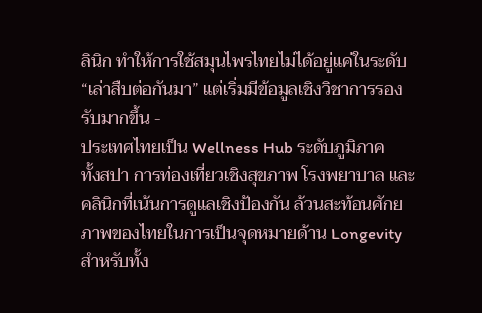ลินิก ทำให้การใช้สมุนไพรไทยไม่ได้อยู่แค่ในระดับ “เล่าสืบต่อกันมา” แต่เริ่มมีข้อมูลเชิงวิชาการรองรับมากขึ้น -
ประเทศไทยเป็น Wellness Hub ระดับภูมิภาค
ทั้งสปา การท่องเที่ยวเชิงสุขภาพ โรงพยาบาล และคลินิกที่เน้นการดูแลเชิงป้องกัน ล้วนสะท้อนศักยภาพของไทยในการเป็นจุดหมายด้าน Longevity สำหรับทั้ง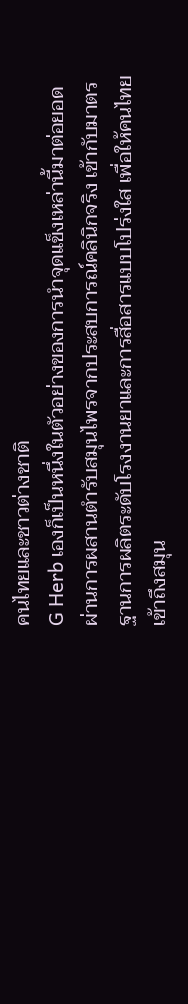คนไทยและชาวต่างชาติ
G Herb เองก็เป็นหนึ่งในตัวอย่างของการนำจุดแข็งเหล่านี้มาต่อยอด ผ่านการผสานตำรับสมุนไพรจากประสบการณ์คลินิกจริง เข้ากับมาตรฐานการผลิตระดับโรงงานยาและการสื่อสารแบบโปร่งใส เพื่อให้คนไทยเข้าถึงสมุน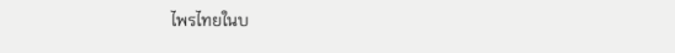ไพรไทยในบ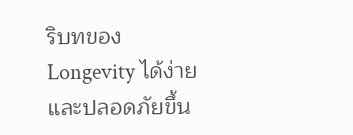ริบทของ Longevity ได้ง่ายและปลอดภัยขึ้น